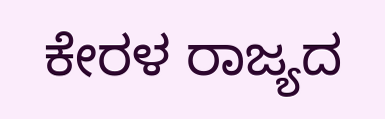ಕೇರಳ ರಾಜ್ಯದ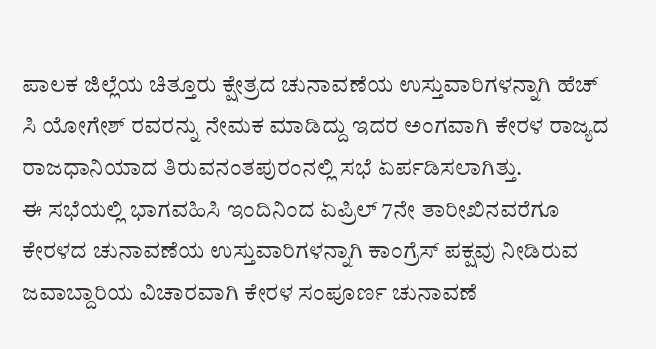ಪಾಲಕ ಜಿಲ್ಲೆಯ ಚಿತ್ತೂರು ಕ್ಷೇತ್ರದ ಚುನಾವಣೆಯ ಉಸ್ತುವಾರಿಗಳನ್ನಾಗಿ ಹೆಚ್ ಸಿ ಯೋಗೇಶ್ ರವರನ್ನು ನೇಮಕ ಮಾಡಿದ್ದು ಇದರ ಅಂಗವಾಗಿ ಕೇರಳ ರಾಜ್ಯದ ರಾಜಧಾನಿಯಾದ ತಿರುವನಂತಪುರಂನಲ್ಲಿ ಸಭೆ ಏರ್ಪಡಿಸಲಾಗಿತ್ತು.
ಈ ಸಭೆಯಲ್ಲಿ ಭಾಗವಹಿಸಿ ಇಂದಿನಿಂದ ಏಪ್ರಿಲ್ 7ನೇ ತಾರೀಖಿನವರೆಗೂ ಕೇರಳದ ಚುನಾವಣೆಯ ಉಸ್ತುವಾರಿಗಳನ್ನಾಗಿ ಕಾಂಗ್ರೆಸ್ ಪಕ್ಷವು ನೀಡಿರುವ ಜವಾಬ್ದಾರಿಯ ವಿಚಾರವಾಗಿ ಕೇರಳ ಸಂಪೂರ್ಣ ಚುನಾವಣೆ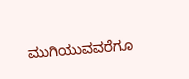ಮುಗಿಯುವವರೆಗೂ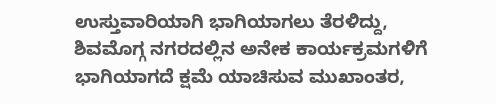ಉಸ್ತುವಾರಿಯಾಗಿ ಭಾಗಿಯಾಗಲು ತೆರಳಿದ್ದು,
ಶಿವಮೊಗ್ಗ ನಗರದಲ್ಲಿನ ಅನೇಕ ಕಾರ್ಯಕ್ರಮಗಳಿಗೆ ಭಾಗಿಯಾಗದೆ ಕ್ಷಮೆ ಯಾಚಿಸುವ ಮುಖಾಂತರ,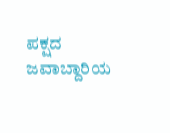ಪಕ್ಷದ ಜವಾಬ್ದಾರಿಯ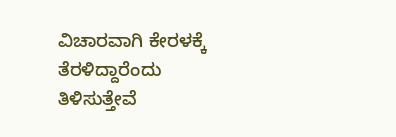ವಿಚಾರವಾಗಿ ಕೇರಳಕ್ಕೆ ತೆರಳಿದ್ದಾರೆಂದು ತಿಳಿಸುತ್ತೇವೆ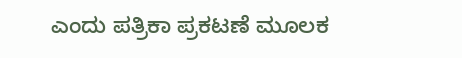ಎಂದು ಪತ್ರಿಕಾ ಪ್ರಕಟಣೆ ಮೂಲಕ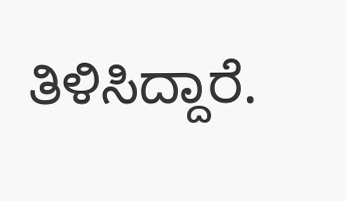ತಿಳಿಸಿದ್ದಾರೆ.